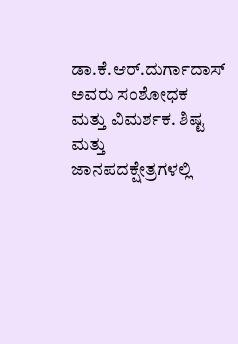ಡಾ.ಕೆ.ಆರ್.ದುರ್ಗಾದಾಸ್ ಅವರು ಸಂಶೋಧಕ ಮತ್ತು ವಿಮರ್ಶಕ. ಶಿ‍ಷ್ಟ ಮತ್ತು ಜಾನಪದಕ್ಷೇತ್ರಗಳಲ್ಲಿ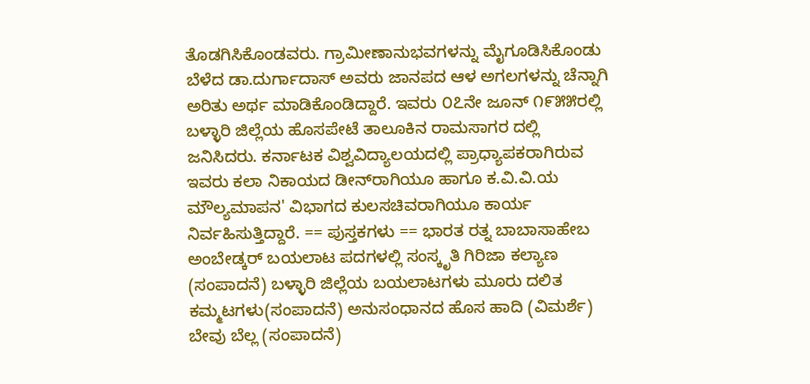ತೊಡಗಿಸಿಕೊಂಡವರು. ಗ್ರಾಮೀಣಾನುಭವಗಳನ್ನು ಮೈಗೂಡಿಸಿಕೊಂಡು ಬೆಳೆದ ಡಾ.ದುರ್ಗಾದಾಸ್ ಅವರು ಜಾನಪದ ಆಳ ಅಗಲಗಳನ್ನು ಚೆನ್ನಾಗಿ ಅರಿತು ಅರ್ಥ ಮಾಡಿಕೊಂಡಿದ್ದಾರೆ. ಇವರು ೦೭ನೇ ಜೂನ್ ೧೯೫೫ರಲ್ಲಿ ಬಳ್ಳಾರಿ ಜಿಲ್ಲೆಯ ಹೊಸಪೇಟೆ ತಾಲೂಕಿನ ರಾಮಸಾಗರ ದಲ್ಲಿ ಜನಿಸಿದರು. ಕರ್ನಾಟಕ ವಿಶ್ವವಿದ್ಯಾಲಯದಲ್ಲಿ ಪ್ರಾಧ್ಯಾಪಕರಾಗಿರುವ ಇವರು ಕಲಾ ನಿಕಾಯದ ಡೀನ್‌ರಾಗಿಯೂ ಹಾಗೂ ಕ.ವಿ.ವಿ.ಯ ಮೌಲ್ಯಮಾಪನ' ವಿಭಾಗದ ಕುಲಸಚಿವರಾಗಿಯೂ ಕಾರ್ಯ ನಿರ್ವಹಿಸುತ್ತಿದ್ದಾರೆ. == ಪುಸ್ತಕಗಳು == ಭಾರತ ರತ್ನ ಬಾಬಾಸಾಹೇಬ ಅಂಬೇಡ್ಕರ್ ಬಯಲಾಟ ಪದಗಳಲ್ಲಿ ಸಂಸ್ಕೃತಿ ಗಿರಿಜಾ ಕಲ್ಯಾಣ (ಸಂಪಾದನೆ) ಬಳ್ಳಾರಿ ಜಿಲ್ಲೆಯ ಬಯಲಾಟಗಳು ಮೂರು ದಲಿತ ಕಮ್ಮಟಗಳು(ಸಂಪಾದನೆ) ಅನುಸಂಧಾನದ ಹೊಸ ಹಾದಿ (ವಿಮರ್ಶೆ) ಬೇವು ಬೆಲ್ಲ (ಸಂಪಾದನೆ)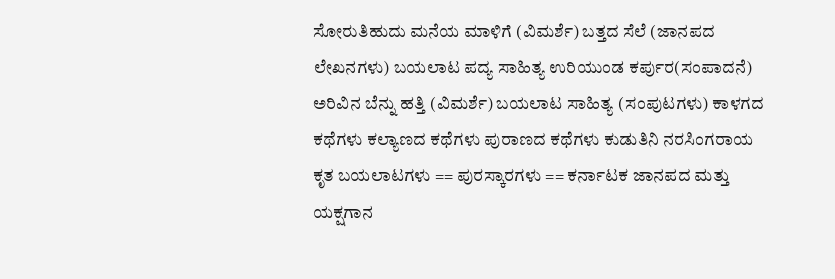ಸೋರುತಿಹುದು ಮನೆಯ ಮಾಳಿಗೆ (ವಿಮರ್ಶೆ) ಬತ್ತದ ಸೆಲೆ (ಜಾನಪದ ಲೇಖನಗಳು) ಬಯಲಾಟ ಪದ್ಯ ಸಾಹಿತ್ಯ ಉರಿಯುಂಡ ಕರ್ಪುರ(ಸಂಪಾದನೆ) ಅರಿವಿನ ಬೆನ್ನು ಹತ್ತಿ (ವಿಮರ್ಶೆ) ಬಯಲಾಟ ಸಾಹಿತ್ಯ (ಸಂಪುಟಗಳು) ಕಾಳಗದ ಕಥೆಗಳು ಕಲ್ಯಾಣದ ಕಥೆಗಳು ಪುರಾಣದ ಕಥೆಗಳು ಕುಡುತಿನಿ ನರಸಿಂಗರಾಯ ಕೃತ ಬಯಲಾಟಗಳು == ಪುರಸ್ಕಾರಗಳು == ಕರ್ನಾಟಕ ಜಾನಪದ ಮತ್ತು ಯಕ್ಷಗಾನ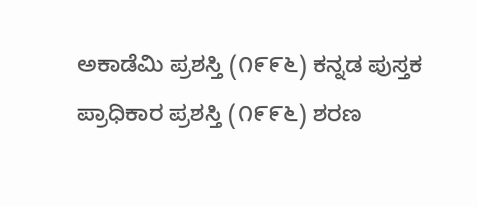ಅಕಾಡೆಮಿ ಪ್ರಶಸ್ತಿ (೧೯೯೬) ಕನ್ನಡ ಪುಸ್ತಕ ಪ್ರಾಧಿಕಾರ ಪ್ರಶಸ್ತಿ (೧೯೯೬) ಶರಣ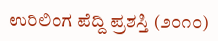ಉರಿಲಿಂಗ ಪೆದ್ದಿ ಪ್ರಶಸ್ತಿ (೨೦೧೦)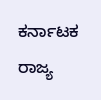ಕರ್ನಾಟಕ ರಾಜ್ಯ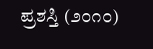ಪ್ರಶಸ್ತಿ (೨೦೧೦)